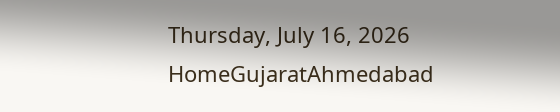Thursday, July 16, 2026
HomeGujaratAhmedabad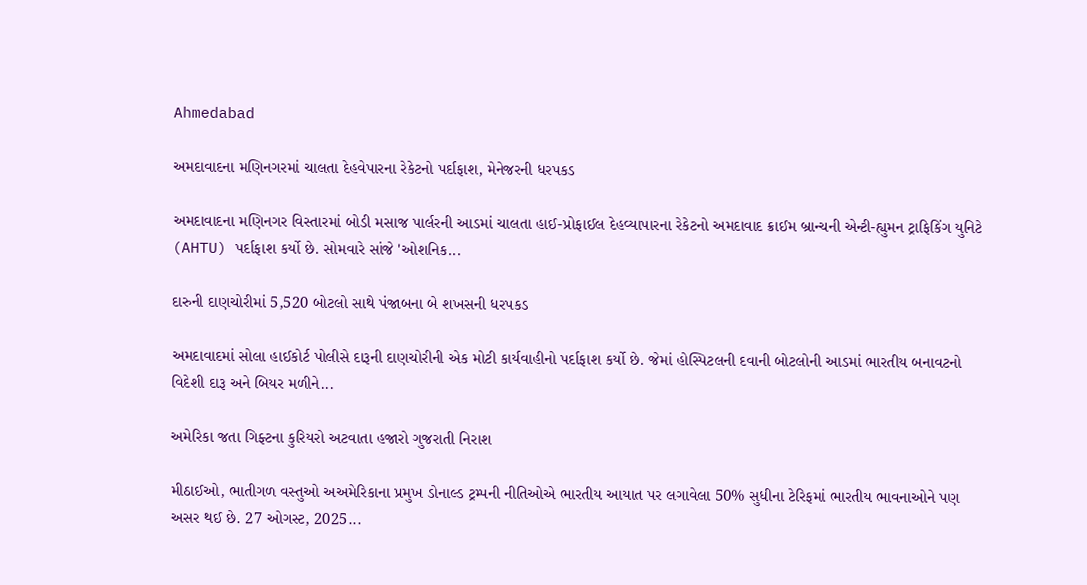Ahmedabad

અમદાવાદના મણિનગરમાં ચાલતા દેહવેપારના રેકેટનો પર્દાફાશ, મેનેજરની ધરપકડ

અમદાવાદના મણિનગર વિસ્તારમાં બોડી મસાજ પાર્લરની આડમાં ચાલતા હાઈ-પ્રોફાઈલ દેહવ્યાપારના રેકેટનો અમદાવાદ ક્રાઈમ બ્રાન્ચની એન્ટી-હ્યુમન ટ્રાફિકિંગ યુનિટે (AHTU) પર્દાફાશ કર્યો છે. સોમવારે સાંજે 'ઓશનિક...

દારુની દાણચોરીમાં 5,520 બોટલો સાથે પંજાબના બે શખસની ધરપકડ

અમદાવાદમાં સોલા હાઈકોર્ટ પોલીસે દારૂની દાણચોરીની એક મોટી કાર્યવાહીનો પર્દાફાશ કર્યો છે. જેમાં હોસ્પિટલની દવાની બોટલોની આડમાં ભારતીય બનાવટનો વિદેશી દારૂ અને બિયર મળીને...

અમેરિકા જતા ગિફ્ટના કુરિયરો અટવાતા હજારો ગુજરાતી નિરાશ

મીઠાઈઓ, ભાતીગળ વસ્તુઓ અઅમેરિકાના પ્રમુખ ડોનાલ્ડ ટ્રમ્પની નીતિઓએ ભારતીય આયાત પર લગાવેલા 50% સુધીના ટેરિફમાં ભારતીય ભાવનાઓને પણ અસર થઈ છે. 27 ઓગસ્ટ, 2025...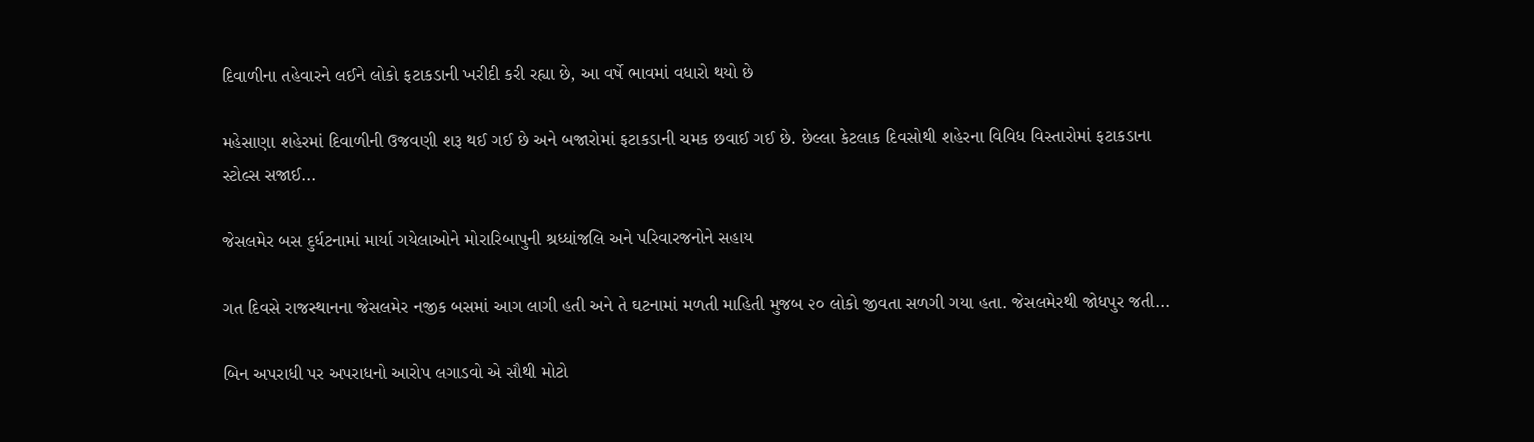દિવાળીના તહેવારને લઈને લોકો ફટાકડાની ખરીદી કરી રહ્યા છે, આ વર્ષે ભાવમાં વધારો થયો છે

મહેસાણા શહેરમાં દિવાળીની ઉજવણી શરૂ થઈ ગઈ છે અને બજારોમાં ફટાકડાની ચમક છવાઈ ગઈ છે. છેલ્લા કેટલાક દિવસોથી શહેરના વિવિધ વિસ્તારોમાં ફટાકડાના સ્ટોલ્સ સજાઈ...

જેસલમેર બસ દુર્ધટનામાં માર્યા ગયેલાઓને મોરારિબાપુની શ્રધ્ધાંજલિ અને પરિવારજનોને સહાય

ગત દિવસે રાજસ્થાનના જેસલમેર નજીક બસમાં આગ લાગી હતી અને તે ઘટનામાં મળતી માહિતી મુજબ ૨૦ લોકો જીવતા સળગી ગયા હતા. જેસલમેરથી જોધપુર જતી...

બિન અપરાધી પર અપરાધનો આરોપ લગાડવો એ સૌથી મોટો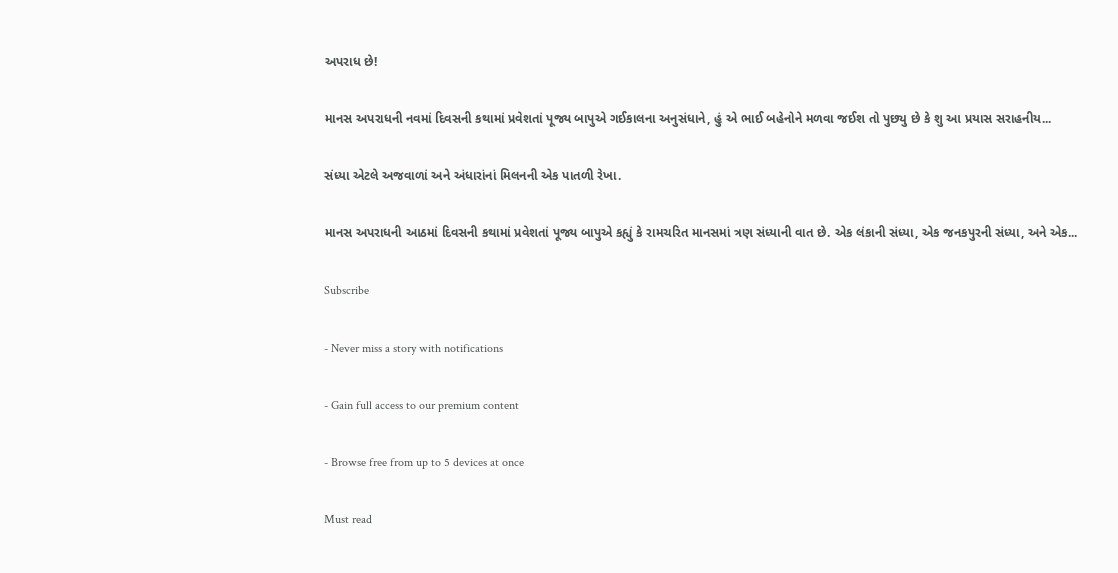અપરાધ છે!

માનસ અપરાધની નવમાં દિવસની કથામાં પ્રવેશતાં પૂજ્ય બાપુએ ગઈકાલના અનુસંધાને, હું એ ભાઈ બહેનોને મળવા જઈશ તો પુછ્યુ છે કે‌ શુ આ પ્રયાસ સરાહનીય...

સંધ્યા એટલે અજવાળાં અને અંધારાંનાં મિલનની એક પાતળી રેખા.

માનસ અપરાધની આઠમાં દિવસની કથામાં પ્રવેશતાં પૂજ્ય બાપુએ કહ્યું કે‌ રામચરિત માનસમાં ત્રણ સંધ્યાની વાત છે. એક લંકાની સંધ્યા, એક જનકપુરની સંધ્યા, અને એક...

Subscribe

- Never miss a story with notifications

- Gain full access to our premium content

- Browse free from up to 5 devices at once

Must read